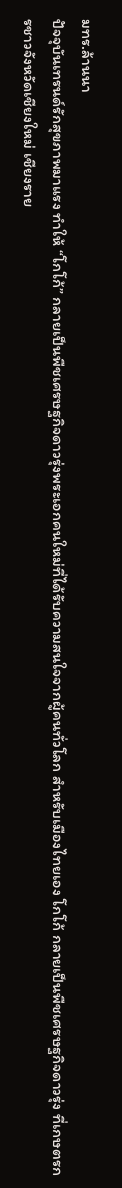มทร.ล้านนา
ปัจจุบันเทรนด์รักสุขภาพมาแรง ทำให้ “โกโก้” กลายเป็นพืชเศรษฐกิจดาวรุ่งพระเอกคนใหม่ที่ได้รับความสนใจจากผู้คนทั่วโลก สำหรับเมืองไทยเอง โกโก้ กลายเป็นพืชเศรษฐกิจดาวรุ่ง ที่เกษตรกรชาวจังหวัดเชียงใหม่ เชียงราย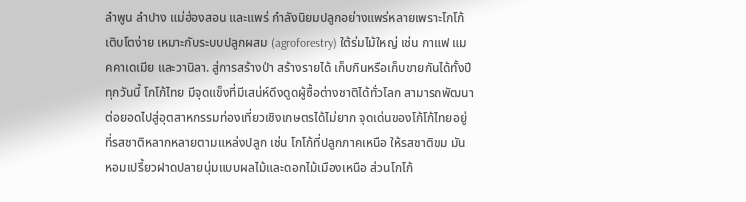ลำพูน ลำปาง แม่ฮ่องสอน และแพร่ กำลังนิยมปลูกอย่างแพร่หลายเพราะโกโก้เติบโตง่าย เหมาะกับระบบปลูกผสม (agroforestry) ใต้ร่มไม้ใหญ่ เช่น กาแฟ แมคคาเดเมีย และวานิลา. สู่การสร้างป่า สร้างรายได้ เก็บกินหรือเก็บขายกันได้ทั้งปี ทุกวันนี้ โกโก้ไทย มีจุดแข็งที่มีเสน่ห์ดึงดูดผู้ซื้อต่างชาติได้ทั่วโลก สามารถพัฒนาต่อยอดไปสู่อุตสาหกรรมท่องเที่ยวเชิงเกษตรได้ไม่ยาก จุดเด่นของโก้โก้ไทยอยู่ที่รสชาติหลากหลายตามแหล่งปลูก เช่น โกโก้ที่ปลูกภาคเหนือ ให้รสชาติขม มัน หอมเปรี้ยวฝาดปลายนุ่มแบบผลไม้และดอกไม้เมืองเหนือ ส่วนโกโก้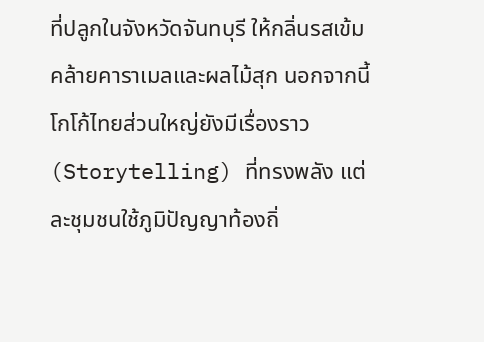ที่ปลูกในจังหวัดจันทบุรี ให้กลิ่นรสเข้มคล้ายคาราเมลและผลไม้สุก นอกจากนี้ โกโก้ไทยส่วนใหญ่ยังมีเรื่องราว (Storytelling) ที่ทรงพลัง แต่ละชุมชนใช้ภูมิปัญญาท้องถิ่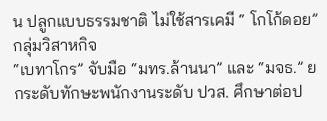น ปลูกแบบธรรมชาติ ไม่ใช้สารเคมี “ โกโก้ดอย” กลุ่มวิสาหกิจ
“เบทาโกร” จับมือ “มทร.ล้านนา” และ “มจธ.” ยกระดับทักษะพนักงานระดับ ปวส. ศึกษาต่อป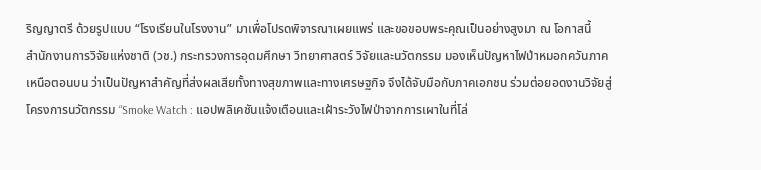ริญญาตรี ด้วยรูปแบบ “โรงเรียนในโรงงาน” มาเพื่อโปรดพิจารณาเผยแพร่ และขอขอบพระคุณเป็นอย่างสูงมา ณ โอกาสนี้
สำนักงานการวิจัยแห่งชาติ (วช.) กระทรวงการอุดมศึกษา วิทยาศาสตร์ วิจัยและนวัตกรรม มองเห็นปัญหาไฟป่าหมอกควันภาคเหนือตอนบน ว่าเป็นปัญหาสำคัญที่ส่งผลเสียทั้งทางสุขภาพและทางเศรษฐกิจ จึงได้จับมือกับภาคเอกชน ร่วมต่อยอดงานวิจัยสู่โครงการนวัตกรรม “Smoke Watch : แอปพลิเคชันแจ้งเตือนและเฝ้าระวังไฟป่าจากการเผาในที่โล่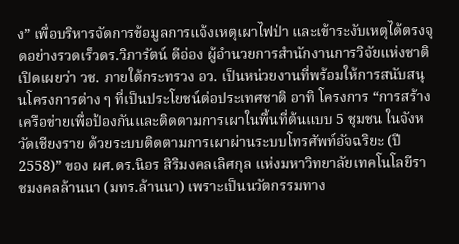ง” เพื่อบริหารจัดการข้อมูลการแจ้งเหตุเผาไฟป่า และเข้าระงับเหตุได้ตรงจุดอย่างรวดเร็วดร.วิภารัตน์ ดีอ่อง ผู้อำนวยการสำนักงานการวิจัยแห่งชาติ เปิดเผยว่า วช. ภายใต้กระทรวง อว. เป็นหน่วยงานที่พร้อมให้การสนับสนุนโครงการต่าง ๆ ที่เป็นประโยชน์ต่อประเทศชาติ อาทิ โครงการ “การสร้างเครือข่ายเพื่อป้องกันและติดตามการเผาในพื้นที่ต้นแบบ 5 ชุมชน ในจังหวัดเชียงราย ด้วยระบบติดตามการเผาผ่านระบบโทรศัพท์อัจฉริยะ (ปี 2558)” ของ ผศ.ดร.นิอร สิริมงคลเลิศกุล แห่งมหาวิทยาลัยเทคโนโลยีราชมงคลล้านนา (มทร.ล้านนา) เพราะเป็นนวัตกรรมทาง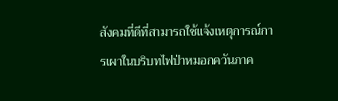สังคมที่ดีที่สามารถใช้แจ้งเหตุการณ์การเผาในบริบทไฟป่าหมอกควันภาค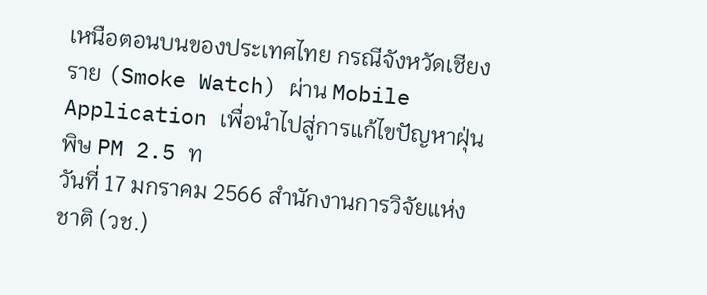เหนือตอนบนของประเทศไทย กรณีจังหวัดเชียงราย (Smoke Watch) ผ่าน Mobile Application เพื่อนำไปสู่การแก้ไขปัญหาฝุ่นพิษ PM 2.5 ท
วันที่ 17 มกราคม 2566 สำนักงานการวิจัยแห่งชาติ (วช.)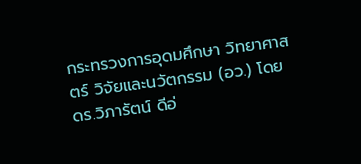กระทรวงการอุดมศึกษา วิทยาศาสตร์ วิจัยและนวัตกรรม (อว.) โดย ดร.วิภารัตน์ ดีอ่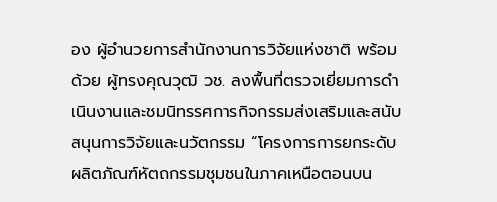อง ผู้อำนวยการสำนักงานการวิจัยแห่งชาติ พร้อมด้วย ผู้ทรงคุณวุฒิ วช. ลงพื้นที่ตรวจเยี่ยมการดำเนินงานและชมนิทรรศการกิจกรรมส่งเสริมและสนับสนุนการวิจัยและนวัตกรรม “โครงการการยกระดับผลิตภัณฑ์หัตถกรรมชุมชนในภาคเหนือตอนบน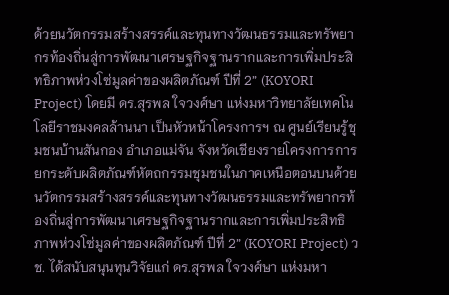ด้วยนวัตกรรมสร้างสรรค์และทุนทางวัฒนธรรมและทรัพยากรท้องถิ่นสู่การพัฒนาเศรษฐกิจฐานรากและการเพิ่มประสิทธิภาพห่วงโซ่มูลค่าของผลิตภัณฑ์ ปีที่ 2” (KOYORI Project) โดยมี ดร.สุรพล ใจวงศ์ษา แห่งมหาวิทยาลัยเทคโนโลยีราชมงคลล้านนา เป็นหัวหน้าโครงการฯ ณ ศูนย์เรียนรู้ชุมชนบ้านสันกอง อำเภอแม่จัน จังหวัดเชียงรายโครงการการยกระดับผลิตภัณฑ์หัตถกรรมชุมชนในภาคเหนือตอนบนด้วยนวัตกรรมสร้างสรรค์และทุนทางวัฒนธรรมและทรัพยากรท้องถิ่นสู่การพัฒนาเศรษฐกิจฐานรากและการเพิ่มประสิทธิภาพห่วงโซ่มูลค่าของผลิตภัณฑ์ ปีที่ 2” (KOYORI Project) วช. ได้สนับสนุนทุนวิจัยแก่ ดร.สุรพล ใจวงศ์ษา แห่งมหา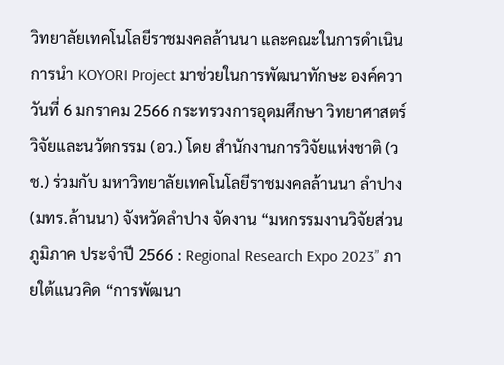วิทยาลัยเทคโนโลยีราชมงคลล้านนา และคณะในการดำเนินการนำ KOYORI Project มาช่วยในการพัฒนาทักษะ องค์ควา
วันที่ 6 มกราคม 2566 กระทรวงการอุดมศึกษา วิทยาศาสตร์ วิจัยและนวัตกรรม (อว.) โดย สำนักงานการวิจัยแห่งชาติ (วช.) ร่วมกับ มหาวิทยาลัยเทคโนโลยีราชมงคลล้านนา ลำปาง (มทร.ล้านนา) จังหวัดลำปาง จัดงาน “มหกรรมงานวิจัยส่วนภูมิภาค ประจำปี 2566 : Regional Research Expo 2023” ภายใต้แนวคิด “การพัฒนา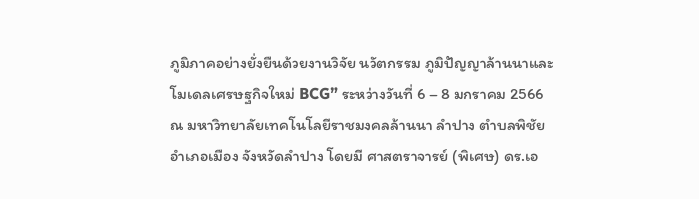ภูมิภาคอย่างยั่งยืนด้วยงานวิจัย นวัตกรรม ภูมิปัญญาล้านนาและโมเดลเศรษฐกิจใหม่ BCG” ระหว่างวันที่ 6 – 8 มกราคม 2566 ณ มหาวิทยาลัยเทคโนโลยีราชมงคลล้านนา ลำปาง ตำบลพิชัย อำเภอเมือง จังหวัดลำปาง โดยมี ศาสตราจารย์ (พิเศษ) ดร.เอ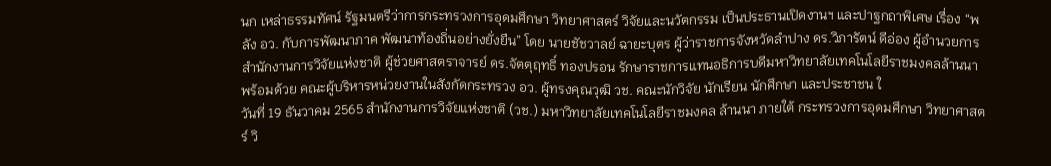นก เหล่าธรรมทัศน์ รัฐมนตรีว่าการกระทรวงการอุดมศึกษา วิทยาศาสตร์ วิจัยและนวัตกรรม เป็นประธานเปิดงานฯ และปาฐกถาพิเศษ เรื่อง “พลัง อว. กับการพัฒนาภาค พัฒนาท้องถิ่นอย่างยั่งยืน” โดย นายชัชวาลย์ ฉายะบุตร ผู้ว่าราชการจังหวัดลำปาง ดร.วิภารัตน์ ดีอ่อง ผู้อำนวยการสำนักงานการวิจัยแห่งชาติ ผู้ช่วยศาสตราจารย์ ดร.จัตตุฤทธิ์ ทองปรอน รักษาราชการแทนอธิการบดีมหาวิทยาลัยเทคโนโลยีราชมงคลล้านนา พร้อมด้วย คณะผู้บริหารหน่วยงานในสังกัดกระทรวง อว. ผู้ทรงคุณวุฒิ วช. คณะนักวิจัย นักเรียน นักศึกษา และประชาชน ใ
วันที่ 19 ธันวาคม 2565 สำนักงานการวิจัยแห่งชาติ (วช.) มหาวิทยาลัยเทคโนโลยีราชมงคล ล้านนา ภายใต้ กระทรวงการอุดมศึกษา วิทยาศาสตร์ วิ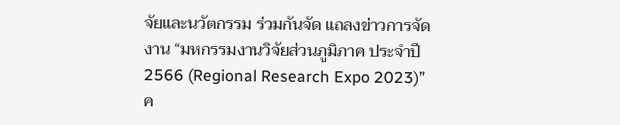จัยและนวัตกรรม ร่วมกันจัด แถลงข่าวการจัดงาน “มหกรรมงานวิจัยส่วนภูมิภาค ประจำปี 2566 (Regional Research Expo 2023)” ค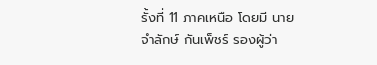รั้งที่ 11 ภาคเหนือ โดยมี นายจำลักษ์ กันเพ็ชร์ รองผู้ว่า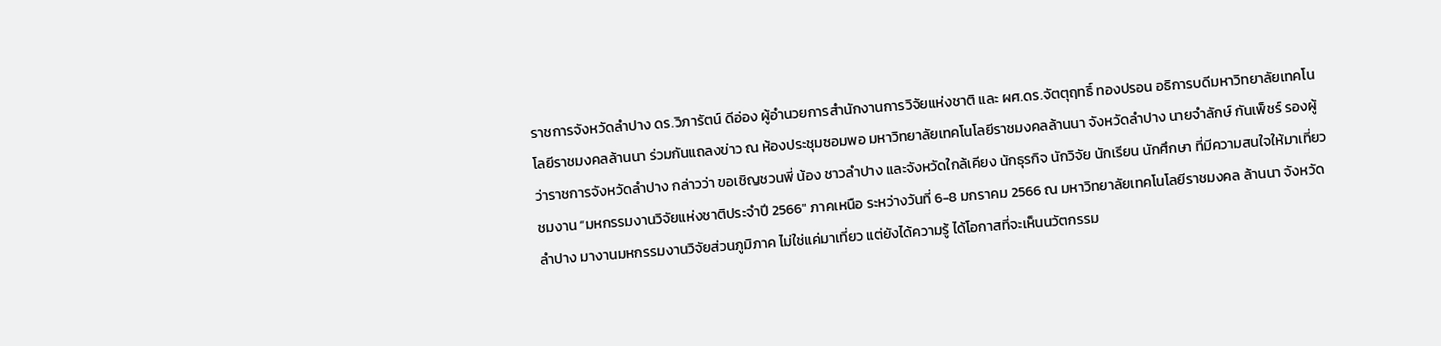ราชการจังหวัดลำปาง ดร.วิภารัตน์ ดีอ่อง ผู้อำนวยการสำนักงานการวิจัยแห่งชาติ และ ผศ.ดร.จัตตุฤทธิ์ ทองปรอน อธิการบดีมหาวิทยาลัยเทคโนโลยีราชมงคลล้านนา ร่วมกันแถลงข่าว ณ ห้องประชุมซอมพอ มหาวิทยาลัยเทคโนโลยีราชมงคลล้านนา จังหวัดลำปาง นายจำลักษ์ กันเพ็ชร์ รองผู้ว่าราชการจังหวัดลำปาง กล่าวว่า ขอเชิญชวนพี่ น้อง ชาวลำปาง และจังหวัดใกล้เคียง นักธุรกิจ นักวิจัย นักเรียน นักศึกษา ที่มีความสนใจให้มาเที่ยวชมงาน “มหกรรมงานวิจัยแห่งชาติประจำปี 2566″ ภาคเหนือ ระหว่างวันที่ 6-8 มกราคม 2566 ณ มหาวิทยาลัยเทคโนโลยีราชมงคล ล้านนา จังหวัดลำปาง มางานมหกรรมงานวิจัยส่วนภูมิภาค ไม่ใช่แค่มาเที่ยว แต่ยังได้ความรู้ ได้โอกาสที่จะเห็นนวัตกรรม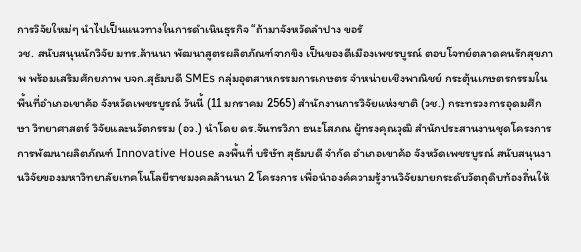การวิจัยใหม่ๆ นำไปเป็นแนวทางในการดำเนินธุรกิจ “ถ้ามาจังหวัดลำปาง ขอรั
วช. สนับสนุนนักวิจัย มทร.ล้านนา พัฒนาสูตรผลิตภัณฑ์จากขิง เป็นของดีเมืองเพชรบูรณ์ ตอบโจทย์ตลาดคนรักสุขภาพ พร้อมเสริมศักยภาพ บจก.สุธัมบดี SMEs กลุ่มอุตสาหกรรมการเกษตร จำหน่ายเชิงพาณิชย์ กระตุ้นเกษตรกรรมในพื้นที่อำเภอเขาค้อ จังหวัดเพชรบูรณ์ วันนี้ (11 มกราคม 2565) สำนักงานการวิจัยแห่งชาติ (วช.) กระทรวงการอุดมศึกษา วิทยาศาสตร์ วิจัยและนวัตกรรม (อว.) นำโดย ดร.จันทรวิภา ธนะโสภณ ผู้ทรงคุณวุฒิ สำนักประสานงานชุดโครงการการพัฒนาผลิตภัณฑ์ Innovative House ลงพื้นที่ บริษัท สุธัมบดี จำกัด อำเภอเขาค้อ จังหวัดเพชรบูรณ์ สนับสนุนงานวิจัยของมหาวิทยาลัยเทคโนโลยีราชมงคลล้านนา 2 โครงการ เพื่อนำองค์ความรู้งานวิจัยมายกระดับวัตถุดิบท้องถิ่นให้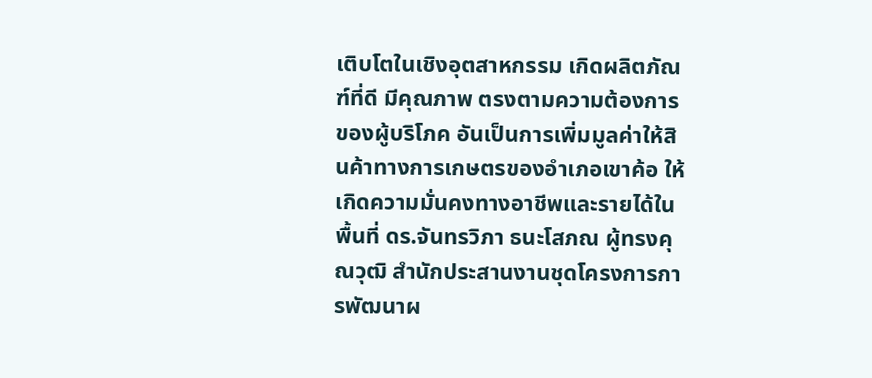เติบโตในเชิงอุตสาหกรรม เกิดผลิตภัณฑ์ที่ดี มีคุณภาพ ตรงตามความต้องการของผู้บริโภค อันเป็นการเพิ่มมูลค่าให้สินค้าทางการเกษตรของอำเภอเขาค้อ ให้เกิดความมั่นคงทางอาชีพและรายได้ในพื้นที่ ดร.จันทรวิภา ธนะโสภณ ผู้ทรงคุณวุฒิ สำนักประสานงานชุดโครงการการพัฒนาผ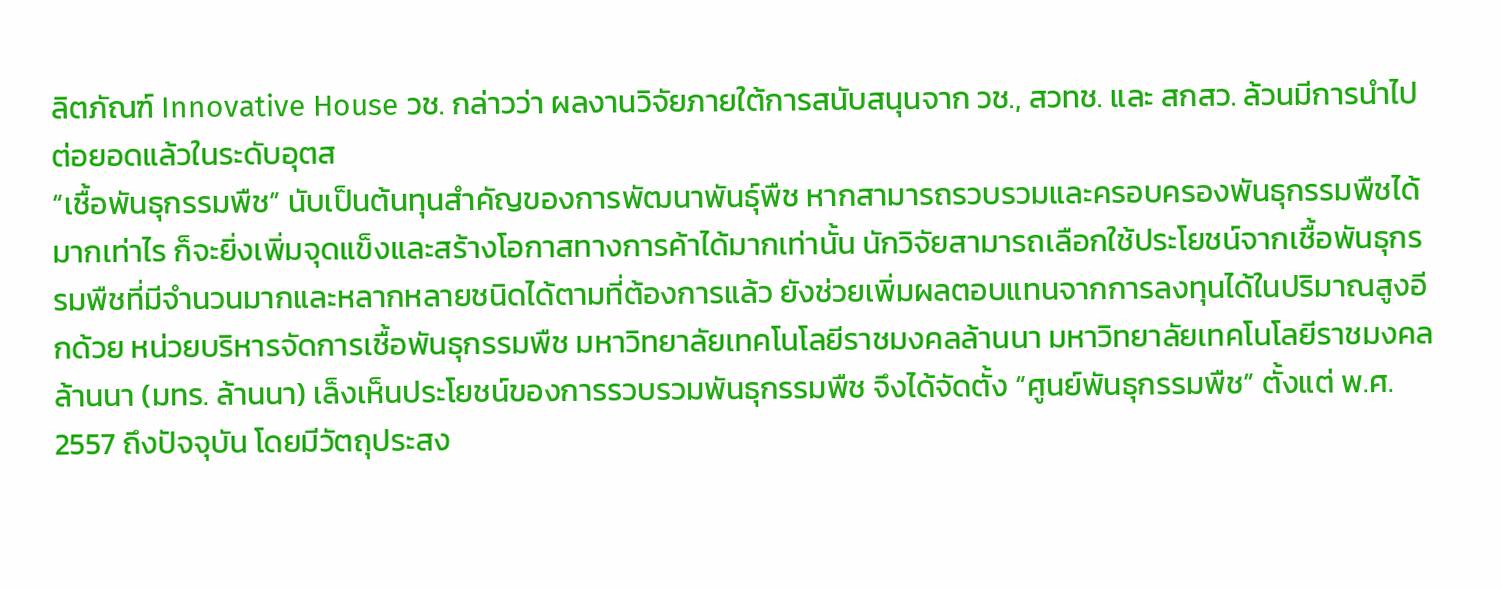ลิตภัณฑ์ Innovative House วช. กล่าวว่า ผลงานวิจัยภายใต้การสนับสนุนจาก วช., สวทช. และ สกสว. ล้วนมีการนำไปต่อยอดแล้วในระดับอุตส
“เชื้อพันธุกรรมพืช” นับเป็นต้นทุนสำคัญของการพัฒนาพันธุ์พืช หากสามารถรวบรวมและครอบครองพันธุกรรมพืชได้มากเท่าไร ก็จะยิ่งเพิ่มจุดแข็งและสร้างโอกาสทางการค้าได้มากเท่านั้น นักวิจัยสามารถเลือกใช้ประโยชน์จากเชื้อพันธุกรรมพืชที่มีจำนวนมากและหลากหลายชนิดได้ตามที่ต้องการแล้ว ยังช่วยเพิ่มผลตอบแทนจากการลงทุนได้ในปริมาณสูงอีกด้วย หน่วยบริหารจัดการเชื้อพันธุกรรมพืช มหาวิทยาลัยเทคโนโลยีราชมงคลล้านนา มหาวิทยาลัยเทคโนโลยีราชมงคลล้านนา (มทร. ล้านนา) เล็งเห็นประโยชน์ของการรวบรวมพันธุกรรมพืช จึงได้จัดตั้ง “ศูนย์พันธุกรรมพืช” ตั้งแต่ พ.ศ. 2557 ถึงปัจจุบัน โดยมีวัตถุประสง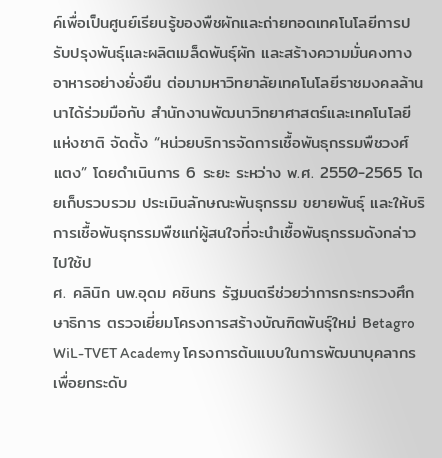ค์เพื่อเป็นศูนย์เรียนรู้ของพืชผักและถ่ายทอดเทคโนโลยีการปรับปรุงพันธุ์และผลิตเมล็ดพันธุ์ผัก และสร้างความมั่นคงทางอาหารอย่างยั่งยืน ต่อมามหาวิทยาลัยเทคโนโลยีราชมงคลล้านนาได้ร่วมมือกับ สำนักงานพัฒนาวิทยาศาสตร์และเทคโนโลยีแห่งชาติ จัดตั้ง “หน่วยบริการจัดการเชื้อพันธุกรรมพืชวงศ์แตง” โดยดำเนินการ 6 ระยะ ระหว่าง พ.ศ. 2550-2565 โดยเก็บรวบรวม ประเมินลักษณะพันธุกรรม ขยายพันธุ์ และให้บริการเชื้อพันธุกรรมพืชแก่ผู้สนใจที่จะนำเชื้อพันธุกรรมดังกล่าวไปใช้ป
ศ. คลินิก นพ.อุดม คชินทร รัฐมนตรีช่วยว่าการกระทรวงศึกษาธิการ ตรวจเยี่ยมโครงการสร้างบัณฑิตพันธุ์ใหม่ Betagro WiL-TVET Academy โครงการต้นแบบในการพัฒนาบุคลากร เพื่อยกระดับ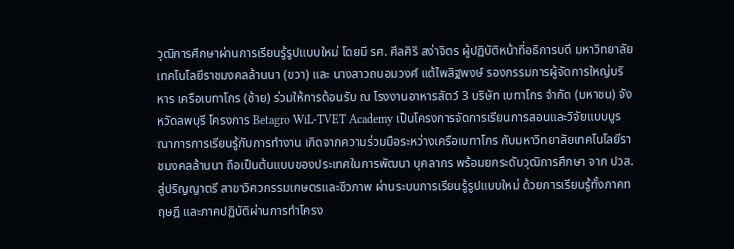วุฒิการศึกษาผ่านการเรียนรู้รูปแบบใหม่ โดยมี รศ. ศีลศิริ สง่าจิตร ผู้ปฏิบัติหน้าที่อธิการบดี มหาวิทยาลัยเทคโนโลยีราชมงคลล้านนา (ขวา) และ นางสาวถนอมวงศ์ แต้ไพสิฐพงษ์ รองกรรมการผู้จัดการใหญ่บริหาร เครือเบทาโกร (ซ้าย) ร่วมให้การต้อนรับ ณ โรงงานอาหารสัตว์ 3 บริษัท เบทาโกร จำกัด (มหาชน) จังหวัดลพบุรี โครงการ Betagro WiL-TVET Academy เป็นโครงการจัดการเรียนการสอนและวิจัยแบบบูรณาการการเรียนรู้กับการทำงาน เกิดจากความร่วมมือระหว่างเครือเบทาโกร กับมหาวิทยาลัยเทคโนโลยีราชมงคลล้านนา ถือเป็นต้นแบบของประเทศในการพัฒนา บุคลากร พร้อมยกระดับวุฒิการศึกษา จาก ปวส. สู่ปริญญาตรี สาขาวิศวกรรมเกษตรและชีวภาพ ผ่านระบบการเรียนรู้รูปแบบใหม่ ด้วยการเรียนรู้ทั้งภาคทฤษฎี และภาคปฏิบัติผ่านการทำโครง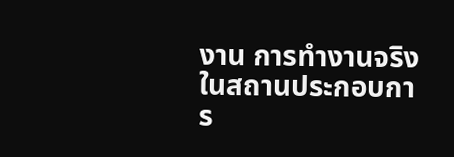งาน การทำงานจริงในสถานประกอบการ